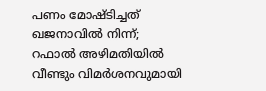പണം മോഷ്ടിച്ചത് ഖജനാവില്‍ നിന്ന്; റഫാല്‍ അഴിമതിയില്‍ വീണ്ടും വിമര്‍ശനവുമായി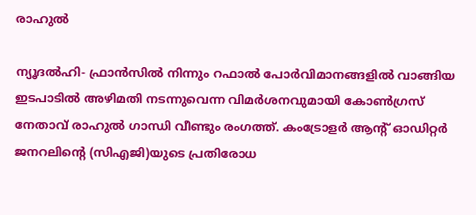രാഹുല്‍

ന്യൂദല്‍ഹി- ഫ്രാന്‍സില്‍ നിന്നും റഫാല്‍ പോര്‍വിമാനങ്ങളില്‍ വാങ്ങിയ ഇടപാടില്‍ അഴിമതി നടന്നുവെന്ന വിമര്‍ശനവുമായി കോണ്‍ഗ്രസ് നേതാവ് രാഹുല്‍ ഗാന്ധി വീണ്ടും രംഗത്ത്. കംട്രോളര്‍ ആന്റ് ഓഡിറ്റര്‍ ജനറലിന്റെ (സിഎജി)യുടെ പ്രതിരോധ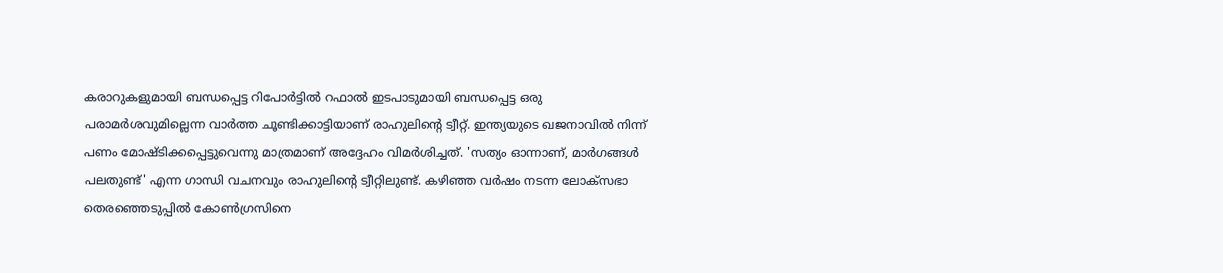കരാറുകളുമായി ബന്ധപ്പെട്ട റിപോര്‍ട്ടില്‍ റഫാല്‍ ഇടപാടുമായി ബന്ധപ്പെട്ട ഒരു പരാമര്‍ശവുമില്ലെന്ന വാര്‍ത്ത ചൂണ്ടിക്കാട്ടിയാണ് രാഹുലിന്റെ ട്വീറ്റ്. ഇന്ത്യയുടെ ഖജനാവില്‍ നിന്ന് പണം മോഷ്ടിക്കപ്പെട്ടുവെന്നു മാത്രമാണ് അദ്ദേഹം വിമര്‍ശിച്ചത്. 'സത്യം ഓന്നാണ്, മാര്‍ഗങ്ങള്‍ പലതുണ്ട്' എന്ന ഗാന്ധി വചനവും രാഹുലിന്റെ ട്വീറ്റിലുണ്ട്. കഴിഞ്ഞ വര്‍ഷം നടന്ന ലോക്‌സഭാ തെരഞ്ഞെടുപ്പില്‍ കോണ്‍ഗ്രസിനെ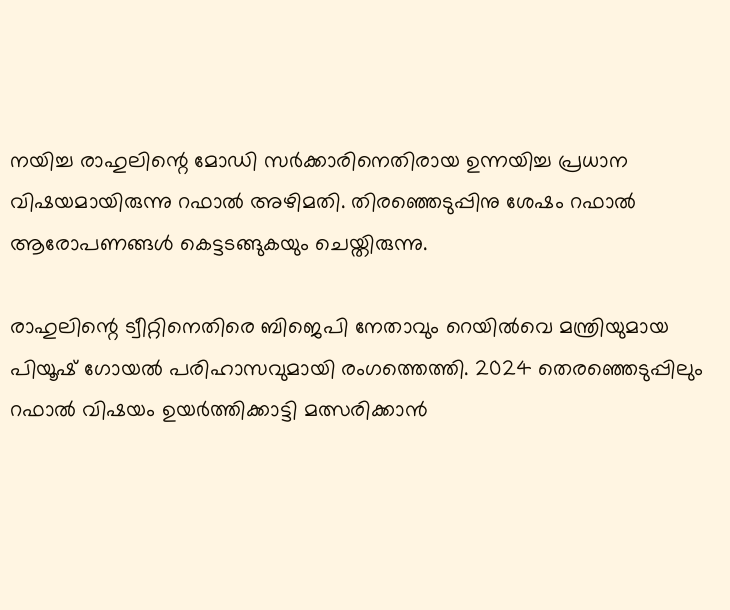നയിച്ച രാഹുലിന്റെ മോഡി സര്‍ക്കാരിനെതിരായ ഉന്നയിച്ച പ്രധാന വിഷയമായിരുന്നു റഫാല്‍ അഴിമതി. തിരഞ്ഞെടുപ്പിനു ശേഷം റഫാല്‍ ആരോപണങ്ങള്‍ കെട്ടടങ്ങുകയും ചെയ്തിരുന്നു.

രാഹുലിന്റെ ട്വീറ്റിനെതിരെ ബിജെപി നേതാവും റെയില്‍വെ മന്ത്രിയുമായ പിയൂഷ് ഗോയല്‍ പരിഹാസവുമായി രംഗത്തെത്തി. 2024 തെരഞ്ഞെടുപ്പിലും റഫാല്‍ വിഷയം ഉയര്‍ത്തിക്കാട്ടി മത്സരിക്കാന്‍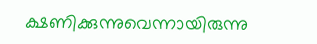ക്ഷണിക്കുന്നുവെന്നായിരുന്നു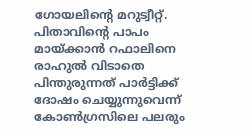ഗോയലിന്റെ മറുട്വീറ്റ്. പിതാവിന്റെ പാപം മായ്ക്കാന്‍ റഫാലിനെ രാഹുല്‍ വിടാതെ പിന്തുരുന്നത് പാര്‍ട്ടിക്ക് ദോഷം ചെയ്യുന്നുവെന്ന് കോണ്‍ഗ്രസിലെ പലരും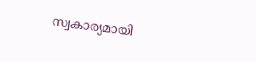സ്വകാര്യമായി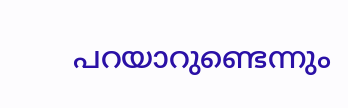പറയാറുണ്ടെന്നും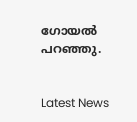ഗോയല്‍ പറഞ്ഞു.


Latest News